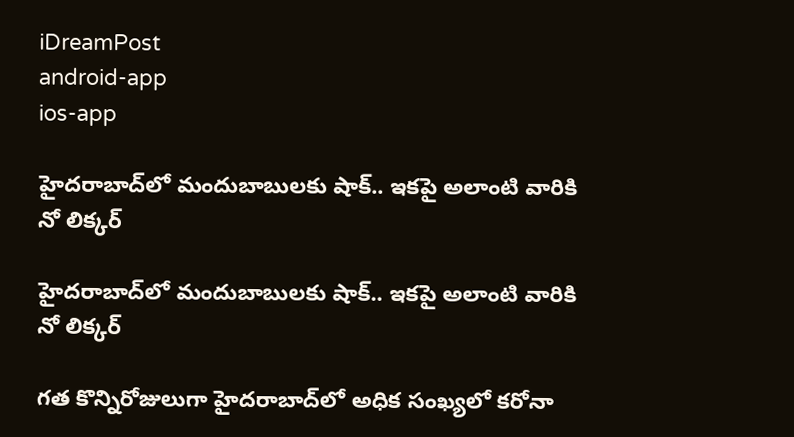iDreamPost
android-app
ios-app

హైదరాబాద్‌లో మందుబాబులకు షాక్.. ఇకపై అలాంటి వారికి నో లిక్కర్

హైదరాబాద్‌లో మందుబాబులకు షాక్.. ఇకపై అలాంటి వారికి నో లిక్కర్

గత కొన్నిరోజులుగా హైదరాబాద్‌లో అధిక సంఖ్యలో కరోనా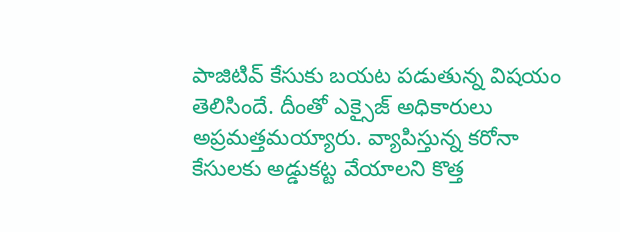పాజిటివ్ కేసుకు బయట పడుతున్న విషయం తెలిసిందే. దీంతో ఎక్సైజ్ అధికారులు అప్రమత్తమయ్యారు. వ్యాపిస్తున్న కరోనా కేసులకు అడ్డుకట్ట వేయాలని కొత్త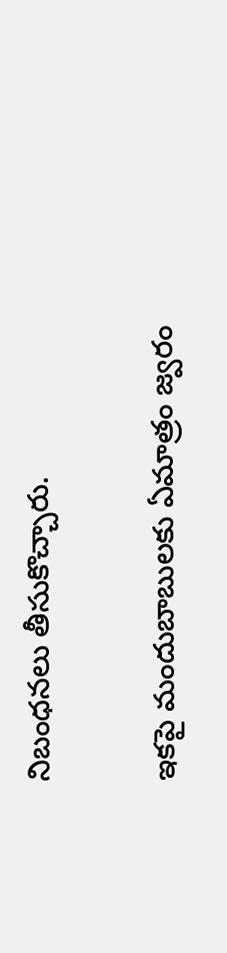నిబంధనలు తీసుకొచ్చారు.

ఇకపై మందుబాబులకు ఏమాత్రం జ్వరం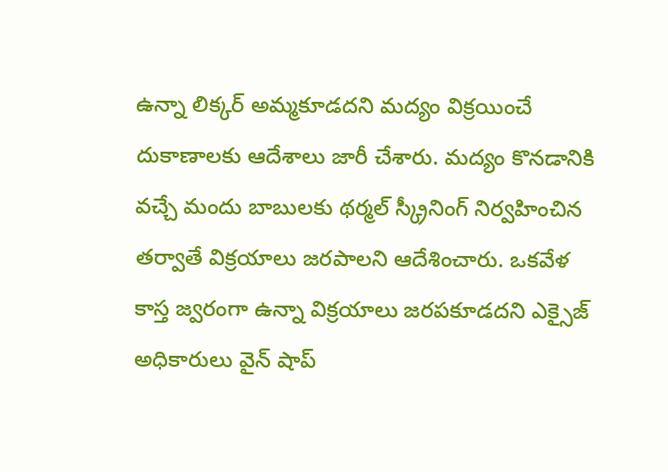ఉన్నా లిక్కర్ అమ్మకూడదని మద్యం విక్రయించే దుకాణాలకు ఆదేశాలు జారీ చేశారు. మద్యం కొనడానికి వచ్చే మందు బాబులకు థర్మల్ స్క్రీనింగ్ నిర్వహించిన తర్వాతే విక్రయాలు జరపాలని ఆదేశించారు. ఒకవేళ కాస్త జ్వరంగా ఉన్నా విక్రయాలు జరపకూడదని ఎక్సైజ్ అధికారులు వైన్ షాప్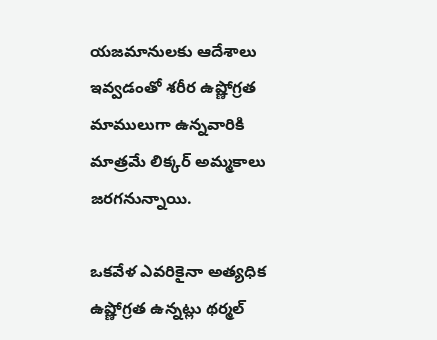యజమానులకు ఆదేశాలు ఇవ్వడంతో శరీర ఉష్ణోగ్రత మాములుగా ఉన్నవారికి మాత్రమే లిక్కర్ అమ్మకాలు జరగనున్నాయి.

ఒకవేళ ఎవరికైనా అత్యధిక ఉష్ణోగ్రత ఉన్నట్లు థర్మల్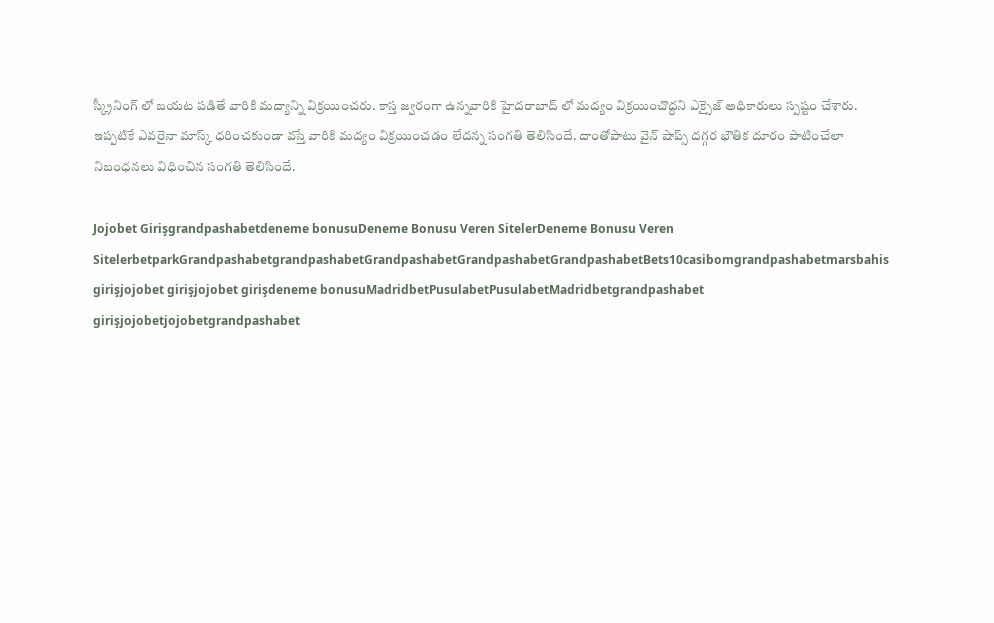స్క్రీనింగ్ లో బయట పడితే వారికి మద్యాన్ని విక్రయించరు. కాస్త జ్వరంగా ఉన్నవారికి హైదరాబాద్ లో మద్యం విక్రయించొద్దని ఎక్సైజ్ అధికారులు స్పష్టం చేశారు. ఇప్పటికే ఎవరైనా మాస్క్ ధరించకుండా వస్తే వారికి మద్యం విక్రయించడం లేదన్న సంగతి తెలిసిందే. దాంతోపాటు వైన్ షాప్స్ దగ్గర భౌతిక దూరం పాటించేలా నిబంధనలు విధించిన సంగతి తెలిసిందే.

Jojobet Girişgrandpashabetdeneme bonusuDeneme Bonusu Veren SitelerDeneme Bonusu Veren SitelerbetparkGrandpashabetgrandpashabetGrandpashabetGrandpashabetGrandpashabetBets10casibomgrandpashabetmarsbahis girişjojobet girişjojobet girişdeneme bonusuMadridbetPusulabetPusulabetMadridbetgrandpashabet girişjojobetjojobetgrandpashabet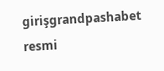girişgrandpashabet resmi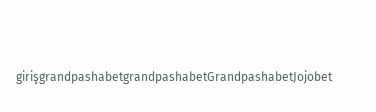girişgrandpashabetgrandpashabetGrandpashabetJojobet